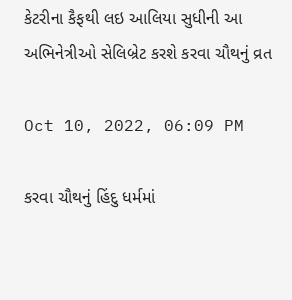કેટરીના કૈફથી લઇ આલિયા સુધીની આ અભિનેત્રીઓ સેલિબ્રેટ કરશે કરવા ચૌથનું વ્રત

Oct 10, 2022, 06:09 PM

કરવા ચૌથનું હિંદુ ધર્મમાં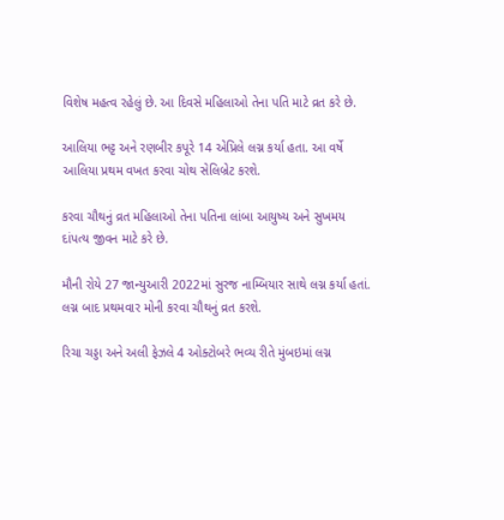વિશેષ મહત્વ રહેલું છે. આ દિવસે મહિલાઓ તેના પતિ માટે વ્રત કરે છે.

આલિયા ભટ્ટ અને રણબીર કપૂરે 14 એપ્રિલે લગ્ન કર્યા હતા. આ વર્ષે આલિયા પ્રથમ વખત કરવા ચોથ સેલિબ્રેટ કરશે.

કરવા ચૌથનું વ્રત મહિલાઓ તેના પતિના લાંબા આયુષ્ય અને સુખમય દાંપત્ય જીવન માટે કરે છે.

મૌની રોયે 27 જાન્યુઆરી 2022માં સુરજ નામ્બિયાર સાથે લગ્ન કર્યા હતાં. લગ્ન બાદ પ્રથમવાર મોની કરવા ચૌથનું વ્રત કરશે.

રિચા ચડ્ડા અને અલી ફેઝલે 4 ઓક્ટોબરે ભવ્ય રીતે મુંબઇમાં લગ્ન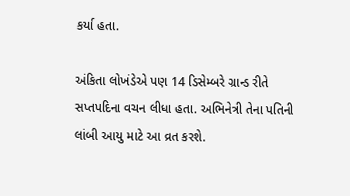કર્યા હતા.

અંકિતા લોખંડેએ પણ 14 ડિસેમ્બરે ગ્રાન્ડ રીતે સપ્તપદિના વચન લીધા હતા. અભિનેત્રી તેના પતિની લાંબી આયુ માટે આ વ્રત કરશે.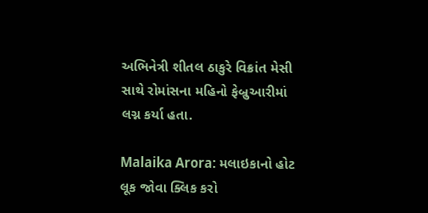અભિનેત્રી શીતલ ઠાકુરે વિક્રાંત મેસી સાથે રોમાંસના મહિનો ફેબ્રુઆરીમાં લગ્ન કર્યા હતા.

Malaika Arora: મલાઇકાનો હોટ લૂક જોવા ક્લિક કરો